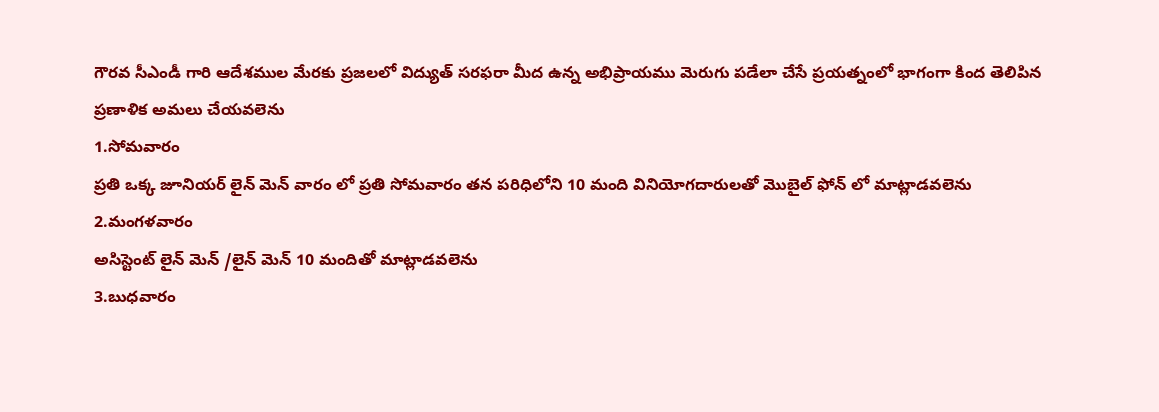గౌరవ సీఎండీ గారి ఆదేశముల మేరకు ప్రజలలో విద్యుత్ సరఫరా మీద ఉన్న అభిప్రాయము మెరుగు పడేలా చేసే ప్రయత్నంలో భాగంగా కింద తెలిపిన ప్రణాళిక అమలు చేయవలెను
1.సోమవారం
ప్రతి ఒక్క జూనియర్ లైన్ మెన్ వారం లో ప్రతి సోమవారం తన పరిధిలోని 10 మంది వినియోగదారులతో మొబైల్ ఫోన్ లో మాట్లాడవలెను
2.మంగళవారం
అసిస్టెంట్ లైన్ మెన్ /లైన్ మెన్ 10 మందితో మాట్లాడవలెను
3.బుధవారం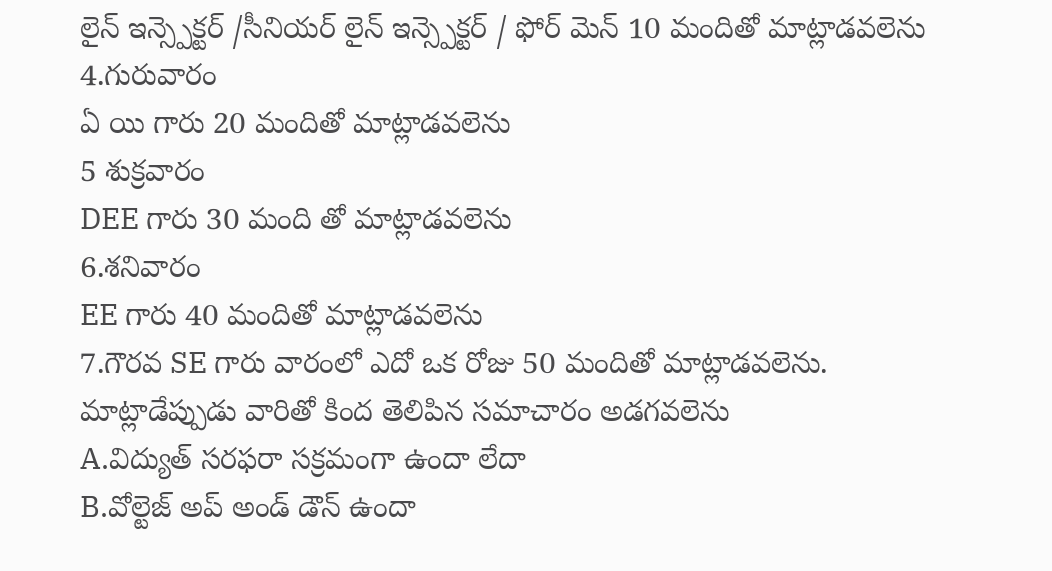లైన్ ఇన్స్పెక్టర్ /సీనియర్ లైన్ ఇన్స్పెక్టర్ / ఫోర్ మెన్ 10 మందితో మాట్లాడవలెను
4.గురువారం
ఏ యి గారు 20 మందితో మాట్లాడవలెను
5 శుక్రవారం
DEE గారు 30 మంది తో మాట్లాడవలెను
6.శనివారం
EE గారు 40 మందితో మాట్లాడవలెను
7.గౌరవ SE గారు వారంలో ఎదో ఒక రోజు 50 మందితో మాట్లాడవలెను.
మాట్లాడేప్పుడు వారితో కింద తెలిపిన సమాచారం అడగవలెను
A.విద్యుత్ సరఫరా సక్రమంగా ఉందా లేదా
B.వోల్టెజ్ అప్ అండ్ డౌన్ ఉందా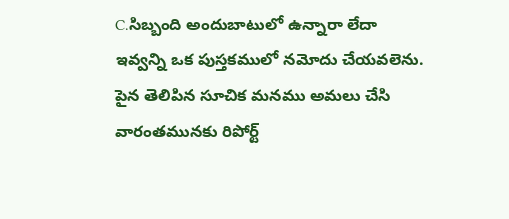C.సిబ్బంది అందుబాటులో ఉన్నారా లేదా
ఇవ్వన్ని ఒక పుస్తకములో నమోదు చేయవలెను.
పైన తెలిపిన సూచిక మనము అమలు చేసి వారంతమునకు రిపోర్ట్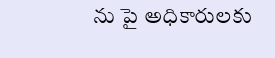ను పై అధికారులకు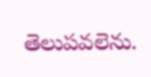తెలుపవలెను.